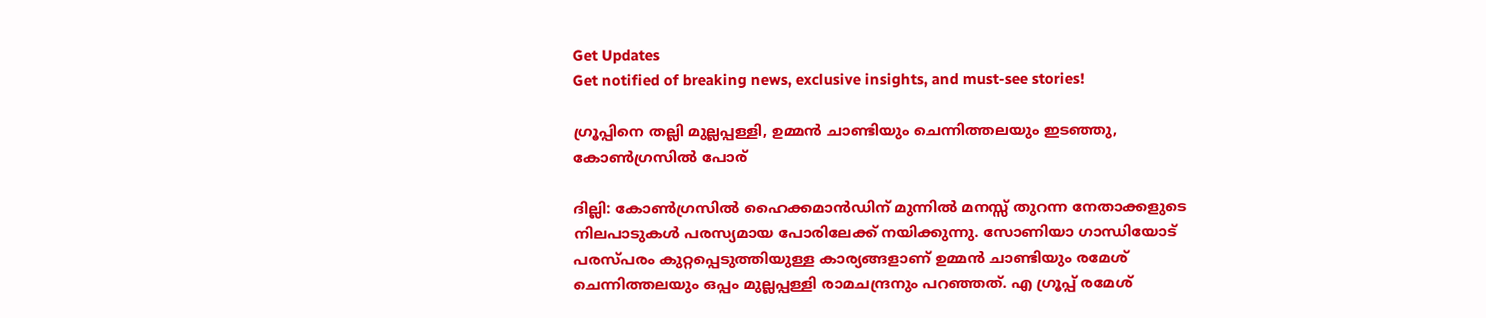Get Updates
Get notified of breaking news, exclusive insights, and must-see stories!

ഗ്രൂപ്പിനെ തല്ലി മുല്ലപ്പള്ളി, ഉമ്മന്‍ ചാണ്ടിയും ചെന്നിത്തലയും ഇടഞ്ഞു, കോണ്‍ഗ്രസില്‍ പോര്

ദില്ലി: കോണ്‍ഗ്രസില്‍ ഹൈക്കമാന്‍ഡിന് മുന്നില്‍ മനസ്സ് തുറന്ന നേതാക്കളുടെ നിലപാടുകള്‍ പരസ്യമായ പോരിലേക്ക് നയിക്കുന്നു. സോണിയാ ഗാന്ധിയോട് പരസ്പരം കുറ്റപ്പെടുത്തിയുള്ള കാര്യങ്ങളാണ് ഉമ്മന്‍ ചാണ്ടിയും രമേശ് ചെന്നിത്തലയും ഒപ്പം മുല്ലപ്പള്ളി രാമചന്ദ്രനും പറഞ്ഞത്. എ ഗ്രൂപ്പ് രമേശ്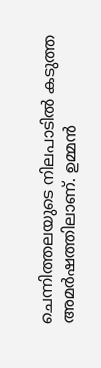ചെന്നിത്തലയുടെ നിലപാടില്‍ കടുത്ത അമര്‍ഷത്തിലാണ്. ഉമ്മന്‍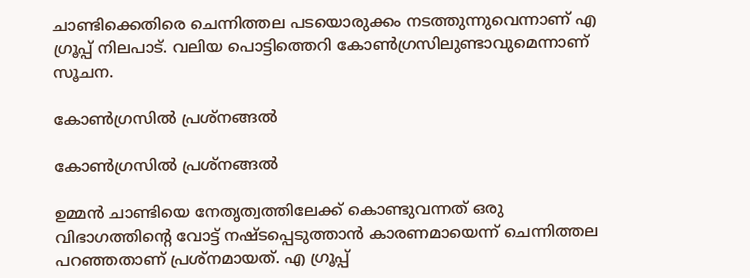ചാണ്ടിക്കെതിരെ ചെന്നിത്തല പടയൊരുക്കം നടത്തുന്നുവെന്നാണ് എ ഗ്രൂപ്പ് നിലപാട്. വലിയ പൊട്ടിത്തെറി കോണ്‍ഗ്രസിലുണ്ടാവുമെന്നാണ് സൂചന.

കോണ്‍ഗ്രസില്‍ പ്രശ്‌നങ്ങല്‍

കോണ്‍ഗ്രസില്‍ പ്രശ്‌നങ്ങല്‍

ഉമ്മന്‍ ചാണ്ടിയെ നേതൃത്വത്തിലേക്ക് കൊണ്ടുവന്നത് ഒരു വിഭാഗത്തിന്റെ വോട്ട് നഷ്ടപ്പെടുത്താന്‍ കാരണമായെന്ന് ചെന്നിത്തല പറഞ്ഞതാണ് പ്രശ്‌നമായത്. എ ഗ്രൂപ്പ്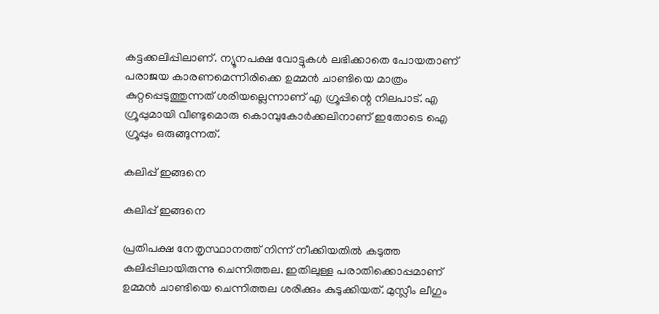കട്ടക്കലിപ്പിലാണ്. ന്യൂനപക്ഷ വോട്ടുകള്‍ ലഭിക്കാതെ പോയതാണ് പരാജയ കാരണമെന്നിരിക്കെ ഉമ്മന്‍ ചാണ്ടിയെ മാത്രം കുറ്റപ്പെടുത്തുന്നത് ശരിയല്ലെന്നാണ് എ ഗ്രൂപ്പിന്റെ നിലപാട്. എ ഗ്രൂപ്പുമായി വീണ്ടുമൊരു കൊമ്പുകോര്‍ക്കലിനാണ് ഇതോടെ ഐ ഗ്രൂപ്പും ഒരുങ്ങുന്നത്.

കലിപ്പ് ഇങ്ങനെ

കലിപ്പ് ഇങ്ങനെ

പ്രതിപക്ഷ നേതൃസ്ഥാനത്ത് നിന്ന് നീക്കിയതില്‍ കടുത്ത കലിപ്പിലായിരുന്നു ചെന്നിത്തല. ഇതിലുള്ള പരാതിക്കൊപ്പമാണ് ഉമ്മന്‍ ചാണ്ടിയെ ചെന്നിത്തല ശരിക്കും കുടുക്കിയത്. മുസ്ലീം ലീഗും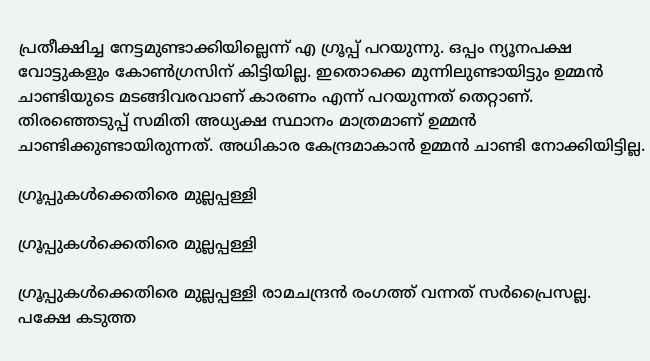പ്രതീക്ഷിച്ച നേട്ടമുണ്ടാക്കിയില്ലെന്ന് എ ഗ്രൂപ്പ് പറയുന്നു. ഒപ്പം ന്യൂനപക്ഷ വോട്ടുകളും കോണ്‍ഗ്രസിന് കിട്ടിയില്ല. ഇതൊക്കെ മുന്നിലുണ്ടായിട്ടും ഉമ്മന്‍ ചാണ്ടിയുടെ മടങ്ങിവരവാണ് കാരണം എന്ന് പറയുന്നത് തെറ്റാണ്. തിരഞ്ഞെടുപ്പ് സമിതി അധ്യക്ഷ സ്ഥാനം മാത്രമാണ് ഉമ്മന്‍ ചാണ്ടിക്കുണ്ടായിരുന്നത്. അധികാര കേന്ദ്രമാകാന്‍ ഉമ്മന്‍ ചാണ്ടി നോക്കിയിട്ടില്ല.

ഗ്രൂപ്പുകള്‍ക്കെതിരെ മുല്ലപ്പള്ളി

ഗ്രൂപ്പുകള്‍ക്കെതിരെ മുല്ലപ്പള്ളി

ഗ്രൂപ്പുകള്‍ക്കെതിരെ മുല്ലപ്പള്ളി രാമചന്ദ്രന്‍ രംഗത്ത് വന്നത് സര്‍പ്രൈസല്ല. പക്ഷേ കടുത്ത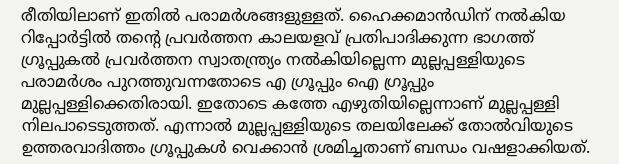രീതിയിലാണ് ഇതില്‍ പരാമര്‍ശങ്ങളുള്ളത്. ഹൈക്കമാന്‍ഡിന് നല്‍കിയ റിപ്പോര്‍ട്ടില്‍ തന്റെ പ്രവര്‍ത്തന കാലയളവ് പ്രതിപാദിക്കുന്ന ഭാഗത്ത് ഗ്രൂപ്പുകല്‍ പ്രവര്‍ത്തന സ്വാതന്ത്ര്യം നല്‍കിയില്ലെന്ന മുല്ലപ്പള്ളിയുടെ പരാമര്‍ശം പുറത്തുവന്നതോടെ എ ഗ്രൂപ്പും ഐ ഗ്രൂപ്പും മുല്ലപ്പള്ളിക്കെതിരായി. ഇതോടെ കത്തേ എഴുതിയില്ലെന്നാണ് മുല്ലപ്പള്ളി നിലപാടെടുത്തത്. എന്നാല്‍ മുല്ലപ്പള്ളിയുടെ തലയിലേക്ക് തോല്‍വിയുടെ ഉത്തരവാദിത്തം ഗ്രൂപ്പുകള്‍ വെക്കാന്‍ ശ്രമിച്ചതാണ് ബന്ധം വഷളാക്കിയത്.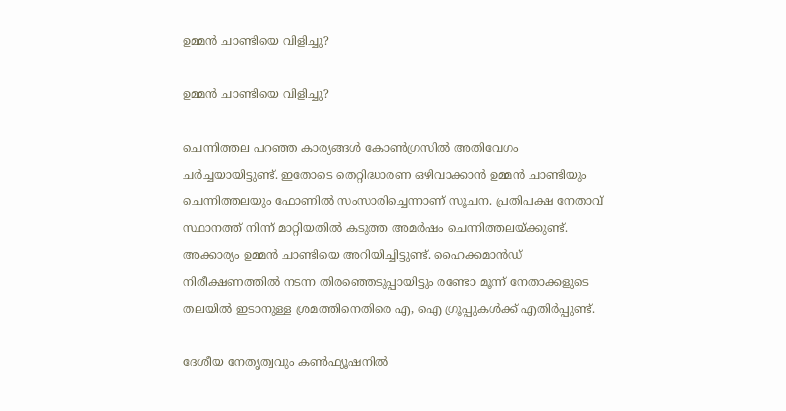ഉമ്മന്‍ ചാണ്ടിയെ വിളിച്ചു?

ഉമ്മന്‍ ചാണ്ടിയെ വിളിച്ചു?

ചെന്നിത്തല പറഞ്ഞ കാര്യങ്ങള്‍ കോണ്‍ഗ്രസില്‍ അതിവേഗം ചര്‍ച്ചയായിട്ടുണ്ട്. ഇതോടെ തെറ്റിദ്ധാരണ ഒഴിവാക്കാന്‍ ഉമ്മന്‍ ചാണ്ടിയും ചെന്നിത്തലയും ഫോണില്‍ സംസാരിച്ചെന്നാണ് സൂചന. പ്രതിപക്ഷ നേതാവ് സ്ഥാനത്ത് നിന്ന് മാറ്റിയതില്‍ കടുത്ത അമര്‍ഷം ചെന്നിത്തലയ്ക്കുണ്ട്. അക്കാര്യം ഉമ്മന്‍ ചാണ്ടിയെ അറിയിച്ചിട്ടുണ്ട്. ഹൈക്കമാന്‍ഡ് നിരീക്ഷണത്തില്‍ നടന്ന തിരഞ്ഞെടുപ്പായിട്ടും രണ്ടോ മൂന്ന് നേതാക്കളുടെ തലയില്‍ ഇടാനുള്ള ശ്രമത്തിനെതിരെ എ, ഐ ഗ്രൂപ്പുകള്‍ക്ക് എതിര്‍പ്പുണ്ട്.

ദേശീയ നേതൃത്വവും കണ്‍ഫ്യൂഷനില്‍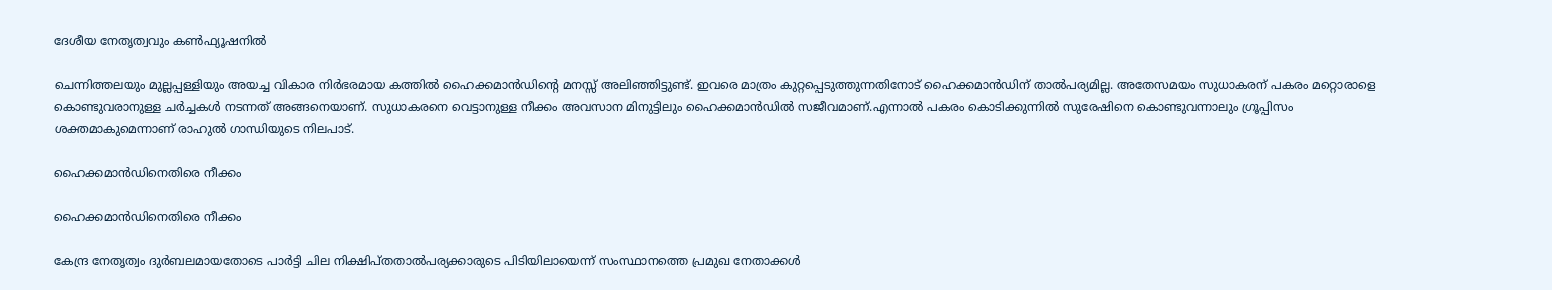ദേശീയ നേതൃത്വവും കണ്‍ഫ്യൂഷനില്‍

ചെന്നിത്തലയും മുല്ലപ്പള്ളിയും അയച്ച വികാര നിര്‍ഭരമായ കത്തില്‍ ഹൈക്കമാന്‍ഡിന്റെ മനസ്സ് അലിഞ്ഞിട്ടുണ്ട്. ഇവരെ മാത്രം കുറ്റപ്പെടുത്തുന്നതിനോട് ഹൈക്കമാന്‍ഡിന് താല്‍പര്യമില്ല. അതേസമയം സുധാകരന് പകരം മറ്റൊരാളെ കൊണ്ടുവരാനുള്ള ചര്‍ച്ചകള്‍ നടന്നത് അങ്ങനെയാണ്. സുധാകരനെ വെട്ടാനുള്ള നീക്കം അവസാന മിനുട്ടിലും ഹൈക്കമാന്‍ഡില്‍ സജീവമാണ്.എന്നാല്‍ പകരം കൊടിക്കുന്നില്‍ സുരേഷിനെ കൊണ്ടുവന്നാലും ഗ്രൂപ്പിസം ശക്തമാകുമെന്നാണ് രാഹുല്‍ ഗാന്ധിയുടെ നിലപാട്.

ഹൈക്കമാന്‍ഡിനെതിരെ നീക്കം

ഹൈക്കമാന്‍ഡിനെതിരെ നീക്കം

കേന്ദ്ര നേതൃത്വം ദുര്‍ബലമായതോടെ പാര്‍ട്ടി ചില നിക്ഷിപ്തതാല്‍പര്യക്കാരുടെ പിടിയിലായെന്ന് സംസ്ഥാനത്തെ പ്രമുഖ നേതാക്കള്‍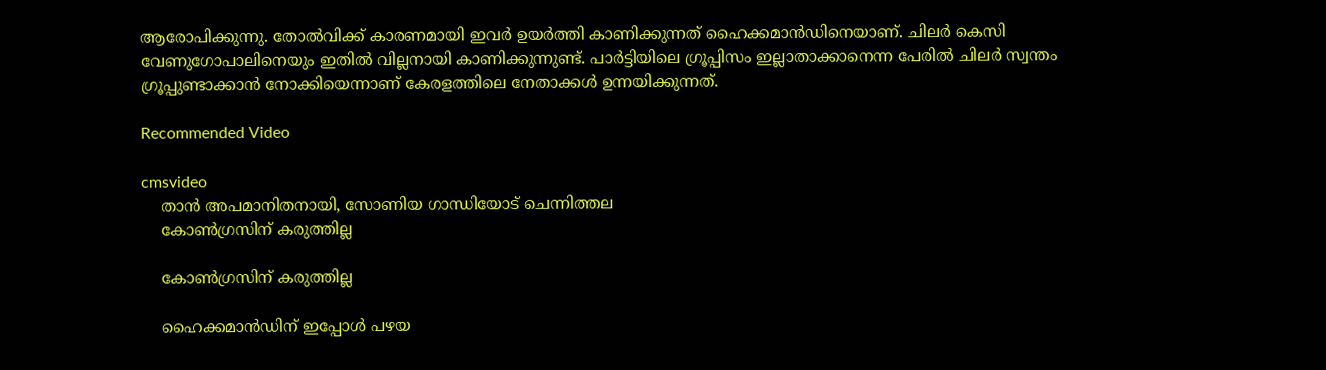ആരോപിക്കുന്നു. തോല്‍വിക്ക് കാരണമായി ഇവര്‍ ഉയര്‍ത്തി കാണിക്കുന്നത് ഹൈക്കമാന്‍ഡിനെയാണ്. ചിലര്‍ കെസി വേണുഗോപാലിനെയും ഇതില്‍ വില്ലനായി കാണിക്കുന്നുണ്ട്. പാര്‍ട്ടിയിലെ ഗ്രൂപ്പിസം ഇല്ലാതാക്കാനെന്ന പേരില്‍ ചിലര്‍ സ്വന്തം ഗ്രൂപ്പുണ്ടാക്കാന്‍ നോക്കിയെന്നാണ് കേരളത്തിലെ നേതാക്കള്‍ ഉന്നയിക്കുന്നത്.

Recommended Video

cmsvideo
    താൻ അപമാനിതനായി, സോണിയ ഗാന്ധിയോട് ചെന്നിത്തല
    കോണ്‍ഗ്രസിന് കരുത്തില്ല

    കോണ്‍ഗ്രസിന് കരുത്തില്ല

    ഹൈക്കമാന്‍ഡിന് ഇപ്പോള്‍ പഴയ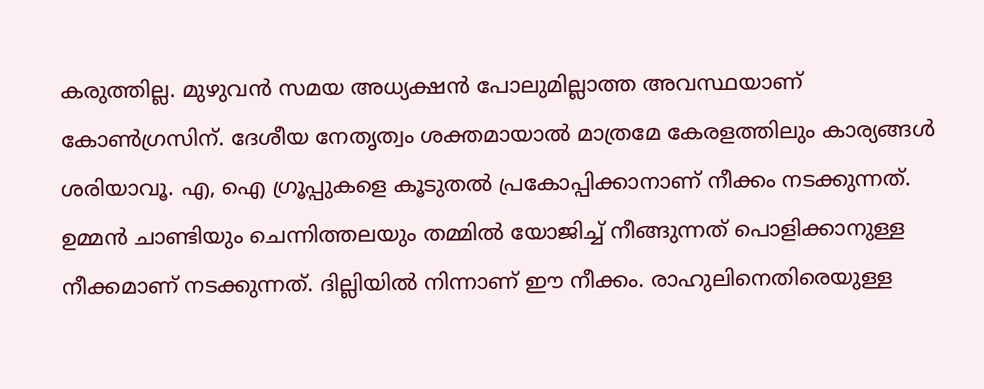കരുത്തില്ല. മുഴുവന്‍ സമയ അധ്യക്ഷന്‍ പോലുമില്ലാത്ത അവസ്ഥയാണ് കോണ്‍ഗ്രസിന്. ദേശീയ നേതൃത്വം ശക്തമായാല്‍ മാത്രമേ കേരളത്തിലും കാര്യങ്ങള്‍ ശരിയാവൂ. എ, ഐ ഗ്രൂപ്പുകളെ കൂടുതല്‍ പ്രകോപ്പിക്കാനാണ് നീക്കം നടക്കുന്നത്. ഉമ്മന്‍ ചാണ്ടിയും ചെന്നിത്തലയും തമ്മില്‍ യോജിച്ച് നീങ്ങുന്നത് പൊളിക്കാനുള്ള നീക്കമാണ് നടക്കുന്നത്. ദില്ലിയില്‍ നിന്നാണ് ഈ നീക്കം. രാഹുലിനെതിരെയുള്ള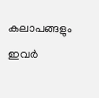കലാപങ്ങളും ഇവര്‍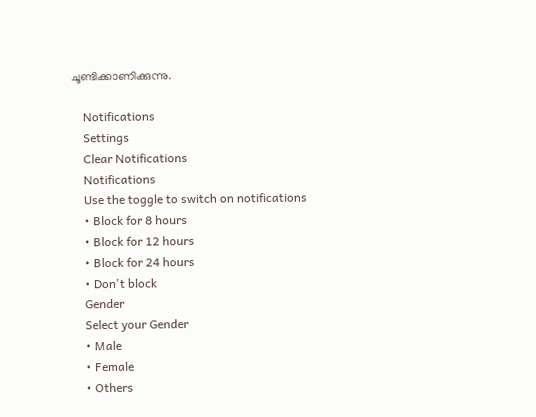ചൂണ്ടിക്കാണിക്കുന്നു.

    Notifications
    Settings
    Clear Notifications
    Notifications
    Use the toggle to switch on notifications
    • Block for 8 hours
    • Block for 12 hours
    • Block for 24 hours
    • Don't block
    Gender
    Select your Gender
    • Male
    • Female
    • Others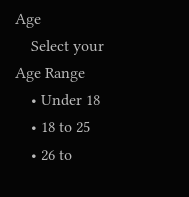Age
    Select your Age Range
    • Under 18
    • 18 to 25
    • 26 to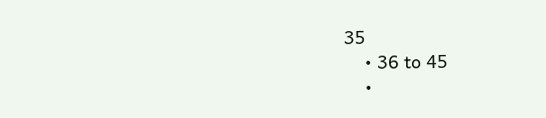35
    • 36 to 45
    •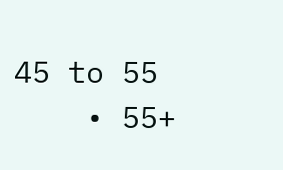45 to 55
    • 55+